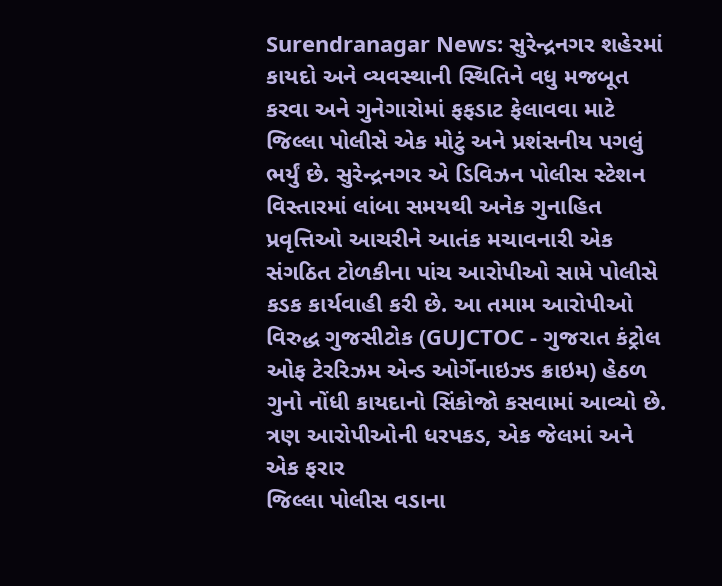Surendranagar News: સુરેન્દ્રનગર શહેરમાં કાયદો અને વ્યવસ્થાની સ્થિતિને વધુ મજબૂત કરવા અને ગુનેગારોમાં ફફડાટ ફેલાવવા માટે જિલ્લા પોલીસે એક મોટું અને પ્રશંસનીય પગલું ભર્યું છે. સુરેન્દ્રનગર એ ડિવિઝન પોલીસ સ્ટેશન વિસ્તારમાં લાંબા સમયથી અનેક ગુનાહિત પ્રવૃત્તિઓ આચરીને આતંક મચાવનારી એક સંગઠિત ટોળકીના પાંચ આરોપીઓ સામે પોલીસે કડક કાર્યવાહી કરી છે. આ તમામ આરોપીઓ વિરુદ્ધ ગુજસીટોક (GUJCTOC - ગુજરાત કંટ્રોલ ઓફ ટેરરિઝમ એન્ડ ઓર્ગેનાઇઝ્ડ ક્રાઇમ) હેઠળ ગુનો નોંધી કાયદાનો સિંકોજો કસવામાં આવ્યો છે.
ત્રણ આરોપીઓની ધરપકડ, એક જેલમાં અને એક ફરાર
જિલ્લા પોલીસ વડાના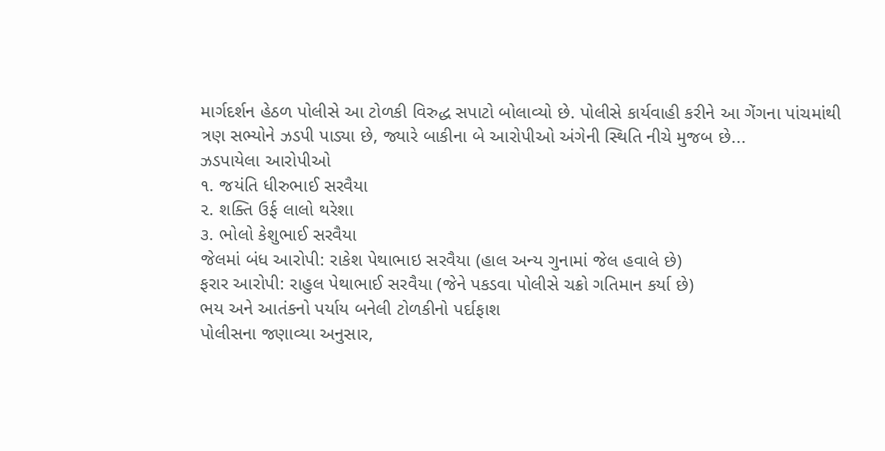માર્ગદર્શન હેઠળ પોલીસે આ ટોળકી વિરુદ્ધ સપાટો બોલાવ્યો છે. પોલીસે કાર્યવાહી કરીને આ ગેંગના પાંચમાંથી ત્રણ સભ્યોને ઝડપી પાડ્યા છે, જ્યારે બાકીના બે આરોપીઓ અંગેની સ્થિતિ નીચે મુજબ છે...
ઝડપાયેલા આરોપીઓ
૧. જયંતિ ધીરુભાઈ સરવૈયા
૨. શક્તિ ઉર્ફ લાલો થરેશા
૩. ભોલો કેશુભાઈ સરવૈયા
જેલમાં બંધ આરોપી: રાકેશ પેથાભાઇ સરવૈયા (હાલ અન્ય ગુનામાં જેલ હવાલે છે)
ફરાર આરોપી: રાહુલ પેથાભાઈ સરવૈયા (જેને પકડવા પોલીસે ચક્રો ગતિમાન કર્યા છે)
ભય અને આતંકનો પર્યાય બનેલી ટોળકીનો પર્દાફાશ
પોલીસના જણાવ્યા અનુસાર,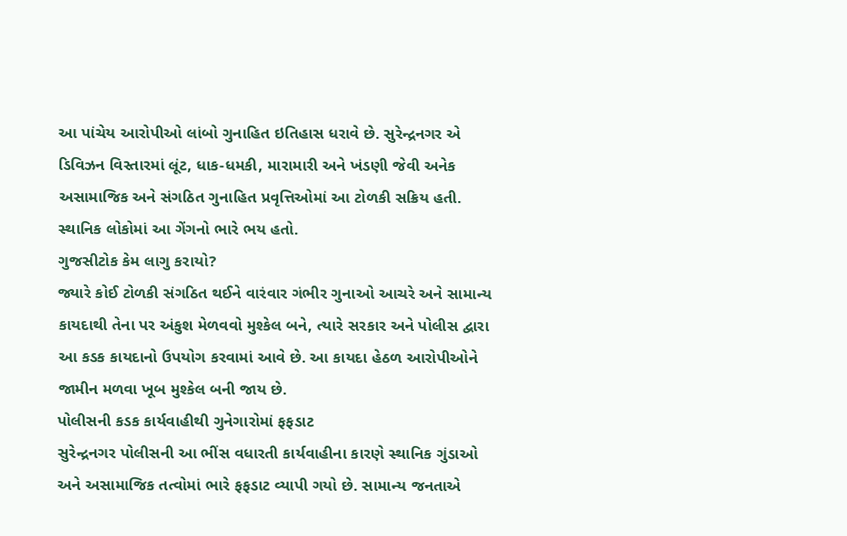આ પાંચેય આરોપીઓ લાંબો ગુનાહિત ઇતિહાસ ધરાવે છે. સુરેન્દ્રનગર એ ડિવિઝન વિસ્તારમાં લૂંટ, ધાક-ધમકી, મારામારી અને ખંડણી જેવી અનેક અસામાજિક અને સંગઠિત ગુનાહિત પ્રવૃત્તિઓમાં આ ટોળકી સક્રિય હતી. સ્થાનિક લોકોમાં આ ગેંગનો ભારે ભય હતો.
ગુજસીટોક કેમ લાગુ કરાયો?
જ્યારે કોઈ ટોળકી સંગઠિત થઈને વારંવાર ગંભીર ગુનાઓ આચરે અને સામાન્ય કાયદાથી તેના પર અંકુશ મેળવવો મુશ્કેલ બને, ત્યારે સરકાર અને પોલીસ દ્વારા આ કડક કાયદાનો ઉપયોગ કરવામાં આવે છે. આ કાયદા હેઠળ આરોપીઓને જામીન મળવા ખૂબ મુશ્કેલ બની જાય છે.
પોલીસની કડક કાર્યવાહીથી ગુનેગારોમાં ફફડાટ
સુરેન્દ્રનગર પોલીસની આ ભીંસ વધારતી કાર્યવાહીના કારણે સ્થાનિક ગુંડાઓ અને અસામાજિક તત્વોમાં ભારે ફફડાટ વ્યાપી ગયો છે. સામાન્ય જનતાએ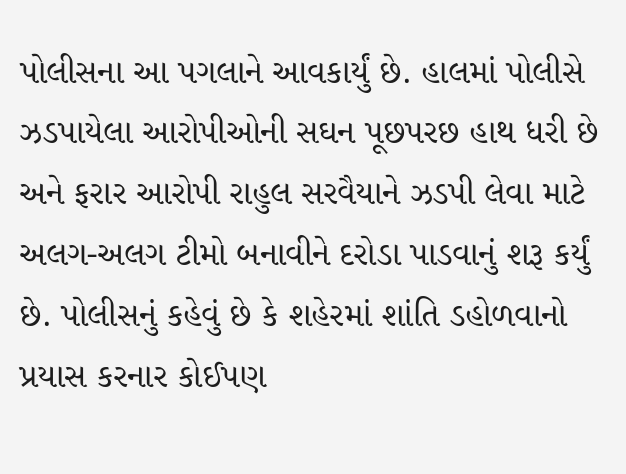પોલીસના આ પગલાને આવકાર્યું છે. હાલમાં પોલીસે ઝડપાયેલા આરોપીઓની સઘન પૂછપરછ હાથ ધરી છે અને ફરાર આરોપી રાહુલ સરવૈયાને ઝડપી લેવા માટે અલગ-અલગ ટીમો બનાવીને દરોડા પાડવાનું શરૂ કર્યું છે. પોલીસનું કહેવું છે કે શહેરમાં શાંતિ ડહોળવાનો પ્રયાસ કરનાર કોઈપણ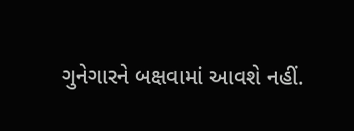ગુનેગારને બક્ષવામાં આવશે નહીં.